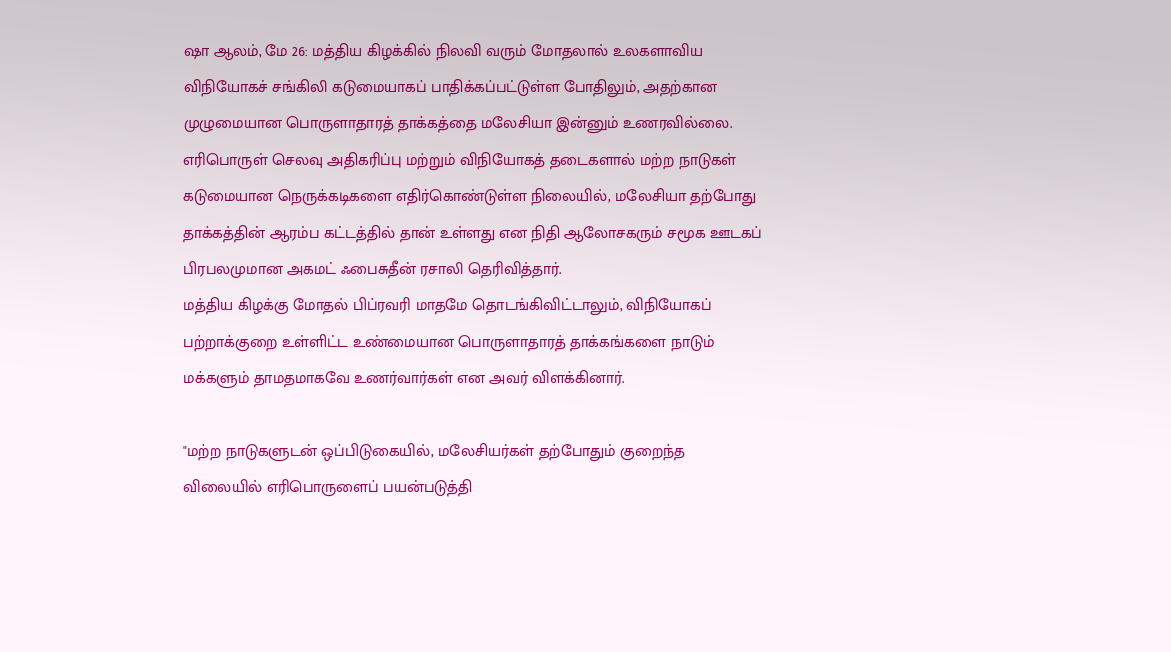ஷா ஆலம், மே 26: மத்திய கிழக்கில் நிலவி வரும் மோதலால் உலகளாவிய விநியோகச் சங்கிலி கடுமையாகப் பாதிக்கப்பட்டுள்ள போதிலும், அதற்கான முழுமையான பொருளாதாரத் தாக்கத்தை மலேசியா இன்னும் உணரவில்லை.
எரிபொருள் செலவு அதிகரிப்பு மற்றும் விநியோகத் தடைகளால் மற்ற நாடுகள் கடுமையான நெருக்கடிகளை எதிர்கொண்டுள்ள நிலையில், மலேசியா தற்போது தாக்கத்தின் ஆரம்ப கட்டத்தில் தான் உள்ளது என நிதி ஆலோசகரும் சமூக ஊடகப் பிரபலமுமான அகமட் ஃபைசுதீன் ரசாலி தெரிவித்தார்.
மத்திய கிழக்கு மோதல் பிப்ரவரி மாதமே தொடங்கிவிட்டாலும், விநியோகப் பற்றாக்குறை உள்ளிட்ட உண்மையான பொருளாதாரத் தாக்கங்களை நாடும் மக்களும் தாமதமாகவே உணர்வார்கள் என அவர் விளக்கினார்.

"மற்ற நாடுகளுடன் ஒப்பிடுகையில், மலேசியர்கள் தற்போதும் குறைந்த விலையில் எரிபொருளைப் பயன்படுத்தி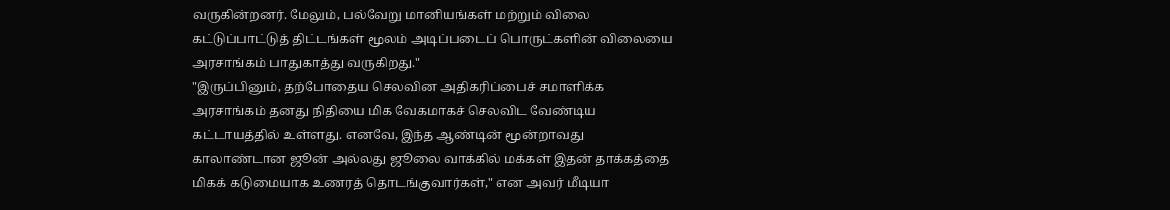வருகின்றனர். மேலும், பல்வேறு மானியங்கள் மற்றும் விலை கட்டுப்பாட்டுத் திட்டங்கள் மூலம் அடிப்படைப் பொருட்களின் விலையை அரசாங்கம் பாதுகாத்து வருகிறது."
"இருப்பினும், தற்போதைய செலவின அதிகரிப்பைச் சமாளிக்க அரசாங்கம் தனது நிதியை மிக வேகமாகச் செலவிட வேண்டிய கட்டாயத்தில் உள்ளது. எனவே, இந்த ஆண்டின் மூன்றாவது காலாண்டான ஜூன் அல்லது ஜூலை வாக்கில் மக்கள் இதன் தாக்கத்தை மிகக் கடுமையாக உணரத் தொடங்குவார்கள்," என அவர் மீடியா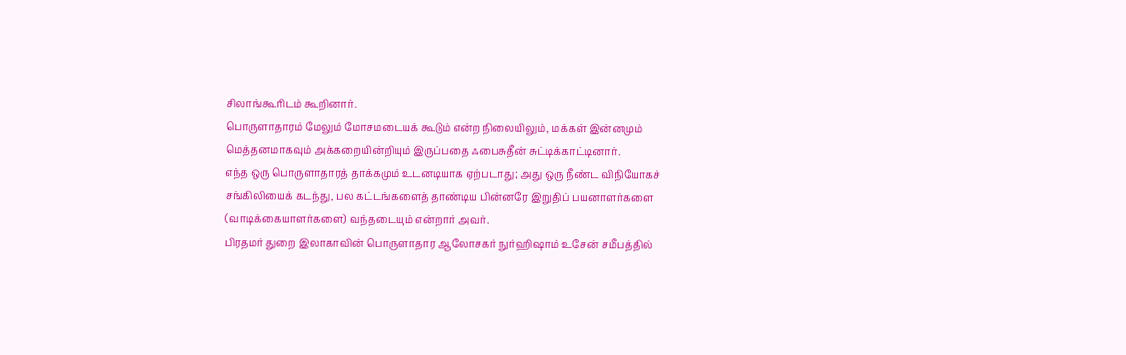சிலாங்கூரிடம் கூறினார்.
பொருளாதாரம் மேலும் மோசமடையக் கூடும் என்ற நிலையிலும், மக்கள் இன்னமும் மெத்தனமாகவும் அக்கறையின்றியும் இருப்பதை ஃபைசுதீன் சுட்டிக்காட்டினார்.
எந்த ஒரு பொருளாதாரத் தாக்கமும் உடனடியாக ஏற்படாது; அது ஒரு நீண்ட விநியோகச் சங்கிலியைக் கடந்து, பல கட்டங்களைத் தாண்டிய பின்னரே இறுதிப் பயனாளர்களை (வாடிக்கையாளர்களை) வந்தடையும் என்றார் அவர்.
பிரதமர் துறை இலாகாவின் பொருளாதார ஆலோசகர் நுர்ஹிஷாம் உசேன் சமீபத்தில்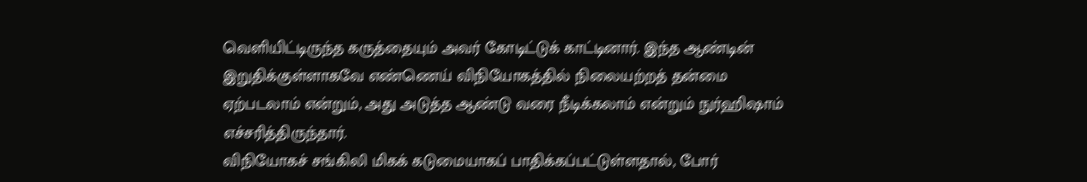வெளியிட்டிருந்த கருத்தையும் அவர் கோடிட்டுக் காட்டினார். இந்த ஆண்டின் இறுதிக்குள்ளாகவே எண்ணெய் விநியோகத்தில் நிலையற்றத் தன்மை ஏற்படலாம் என்றும், அது அடுத்த ஆண்டு வரை நீடிக்கலாம் என்றும் நுர்ஹிஷாம் எச்சரித்திருந்தார்.
விநியோகச் சங்கிலி மிகக் கடுமையாகப் பாதிக்கப்பட்டுள்ளதால், போர்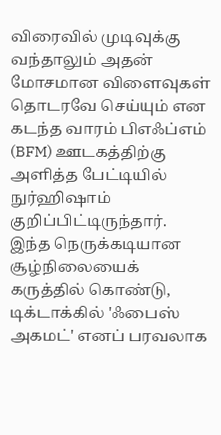விரைவில் முடிவுக்கு வந்தாலும் அதன் மோசமான விளைவுகள் தொடரவே செய்யும் என கடந்த வாரம் பிஎஃப்எம் (BFM) ஊடகத்திற்கு அளித்த பேட்டியில் நுர்ஹிஷாம் குறிப்பிட்டிருந்தார்.
இந்த நெருக்கடியான சூழ்நிலையைக் கருத்தில் கொண்டு, டிக்டாக்கில் 'ஃபைஸ் அகமட்' எனப் பரவலாக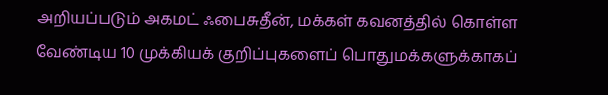அறியப்படும் அகமட் ஃபைசுதீன், மக்கள் கவனத்தில் கொள்ள வேண்டிய 10 முக்கியக் குறிப்புகளைப் பொதுமக்களுக்காகப்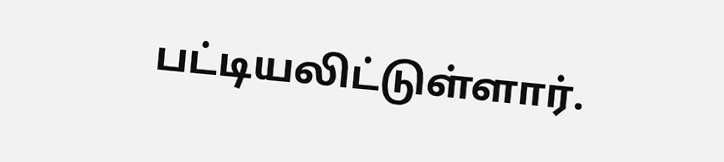பட்டியலிட்டுள்ளார்.